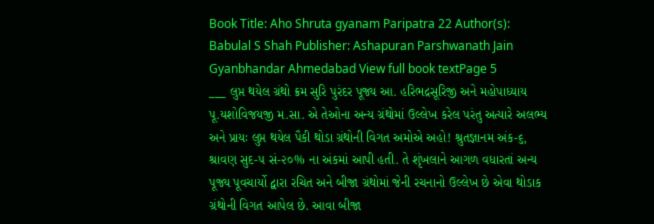Book Title: Aho Shruta gyanam Paripatra 22 Author(s): Babulal S Shah Publisher: Ashapuran Parshwanath Jain Gyanbhandar Ahmedabad View full book textPage 5
___ લુપ્ત થયેલ ગ્રંથો ક્રમ સુરિ પુરંદર પૂજ્ય આ. હરિભદ્રસૂરિજી અને મહોપાધ્યાય પૂ.યશોવિજયજી મ.સા. એ તેઓના અન્ય ગ્રંથોમાં ઉલ્લેખ કરેલ પરંતુ અત્યારે અલભ્ય અને પ્રાયઃ લુપ્ત થયેલ પૈકી થોડા ગ્રંથોની વિગત અમોએ અહો! શ્રુતજ્ઞાનમ અંક-૬, શ્રાવણ સુદ-૫ સં-૨૦% ના અંકમાં આપી હતી. તે શૃંખલાને આગળ વધારતાં અન્ય પૂજ્ય પૂવચાર્યો દ્વારા રચિત અને બીજા ગ્રંથોમાં જેની રચનાનો ઉલ્લેખ છે એવા થોડાક ગ્રંથોની વિગત આપેલ છે. આવા બીજા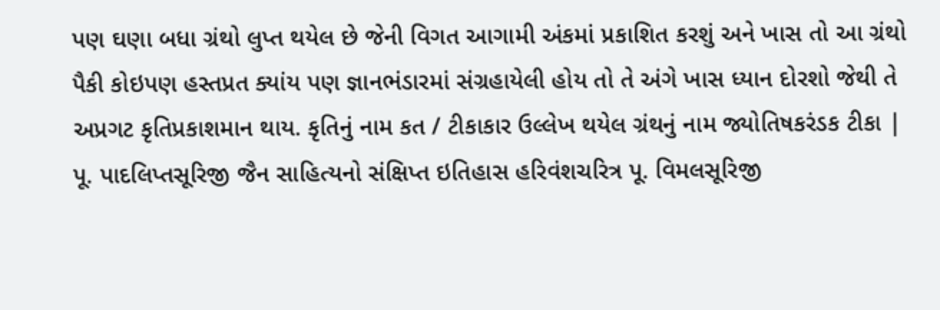પણ ઘણા બધા ગ્રંથો લુપ્ત થયેલ છે જેની વિગત આગામી અંકમાં પ્રકાશિત કરશું અને ખાસ તો આ ગ્રંથો પૈકી કોઇપણ હસ્તપ્રત ક્યાંય પણ જ્ઞાનભંડારમાં સંગ્રહાયેલી હોય તો તે અંગે ખાસ ધ્યાન દોરશો જેથી તે અપ્રગટ કૃતિપ્રકાશમાન થાય. કૃતિનું નામ કત / ટીકાકાર ઉલ્લેખ થયેલ ગ્રંથનું નામ જ્યોતિષકરંડક ટીકા | પૂ. પાદલિપ્તસૂરિજી જૈન સાહિત્યનો સંક્ષિપ્ત ઇતિહાસ હરિવંશચરિત્ર પૂ. વિમલસૂરિજી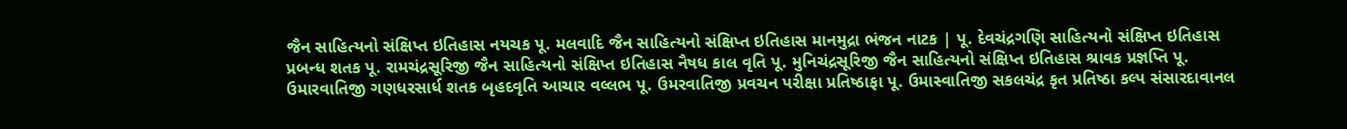જૈન સાહિત્યનો સંક્ષિપ્ત ઇતિહાસ નયચક પૂ. મલવાદિ જૈન સાહિત્યનો સંક્ષિપ્ત ઇતિહાસ માનમુદ્રા ભંજન નાટક | પૂ. દેવચંદ્રગણિ સાહિત્યનો સંક્ષિપ્ત ઇતિહાસ પ્રબન્ધ શતક પૂ. રામચંદ્રસૂરિજી જૈન સાહિત્યનો સંક્ષિપ્ત ઇતિહાસ નૈષધ કાલ વૃતિ પૂ. મુનિચંદ્રસૂરિજી જૈન સાહિત્યનો સંક્ષિપ્ત ઇતિહાસ શ્રાવક પ્રજ્ઞપ્તિ પૂ. ઉમારવાતિજી ગણધરસાર્ધ શતક બૃહદવૃતિ આચાર વલ્લભ પૂ. ઉમરવાતિજી પ્રવચન પરીક્ષા પ્રતિષ્ઠાફા પૂ. ઉમાસ્વાતિજી સકલચંદ્ર કૃત પ્રતિષ્ઠા કલ્પ સંસારદાવાનલ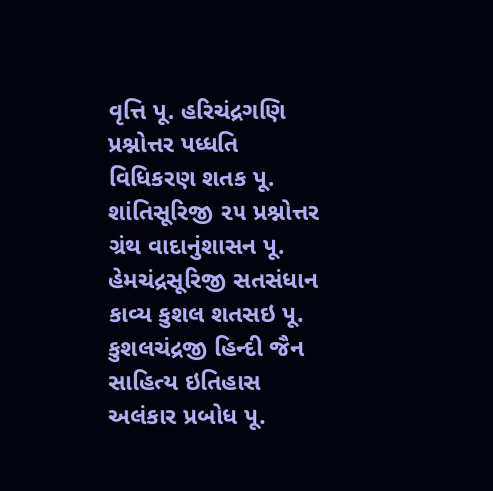વૃત્તિ પૂ. હરિચંદ્રગણિ પ્રશ્નોત્તર પધ્ધતિ વિધિકરણ શતક પૂ. શાંતિસૂરિજી ૨૫ પ્રશ્નોત્તર ગ્રંથ વાદાનુંશાસન પૂ. હેમચંદ્રસૂરિજી સતસંધાન કાવ્ય કુશલ શતસઇ પૂ. કુશલચંદ્રજી હિન્દી જૈન સાહિત્ય ઇતિહાસ અલંકાર પ્રબોધ પૂ.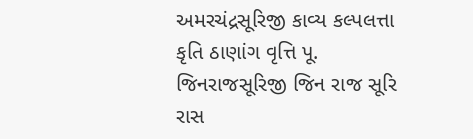અમરચંદ્રસૂરિજી કાવ્ય કલ્પલત્તા કૃતિ ઠાણાંગ વૃત્તિ પૂ. જિનરાજસૂરિજી જિન રાજ સૂરિ રાસ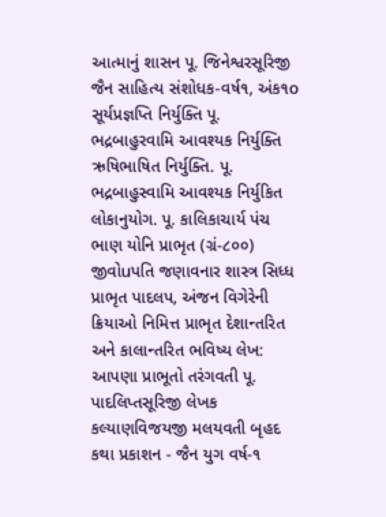આત્માનું શાસન પૂ. જિનેશ્વરસૂરિજી જૈન સાહિત્ય સંશોધક-વર્ષ૧, અંક૧o સૂર્યપ્રજ્ઞપ્તિ નિર્યુક્તિ પૂ. ભદ્રબાહુરવામિ આવશ્યક નિર્યુક્તિ ઋષિભાષિત નિર્યુક્તિ. પૂ. ભદ્રબાહુસ્વામિ આવશ્યક નિર્યુકિત લોકાનુયોગ. પૂ. કાલિકાચાર્ય પંચ ભાણ યોનિ પ્રાભૃત (ગ્રં-૮૦૦) જીવોuપતિ જણાવનાર શાસ્ત્ર સિધ્ધ પ્રાભૃત પાદલપ, અંજન વિગેરેની ક્રિયાઓ નિમિત્ત પ્રાભૃત દેશાન્તરિત અને કાલાન્તરિત ભવિષ્ય લેખ: આપણા પ્રાભૂતો તરંગવતી પૂ. પાદલિપ્તસૂરિજી લેખક કલ્યાણવિજયજી મલયવતી બૃહદ કથા પ્રકાશન - જૈન યુગ વર્ષ-૧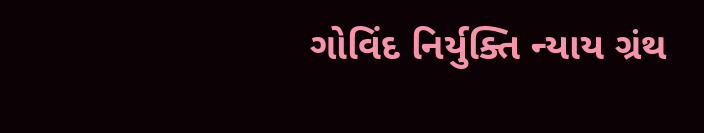ગોવિંદ નિર્યુક્તિ ન્યાય ગ્રંથ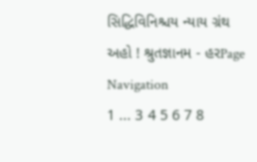સિદ્ધિવિનિશ્ચય ન્યાય ગ્રંથ અહો ! શ્રુતજ્ઞાનમ - હરPage Navigation
1 ... 3 4 5 6 7 8